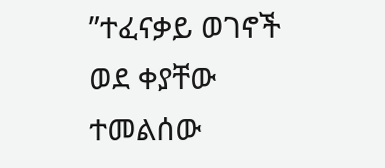”ተፈናቃይ ወገኖች ወደ ቀያቸው ተመልሰው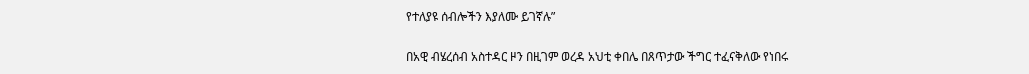የተለያዩ ሰብሎችን እያለሙ ይገኛሉ”

በአዊ ብሄረሰብ አስተዳር ዞን በዚገም ወረዳ አህቲ ቀበሌ በጸጥታው ችግር ተፈናቅለው የነበሩ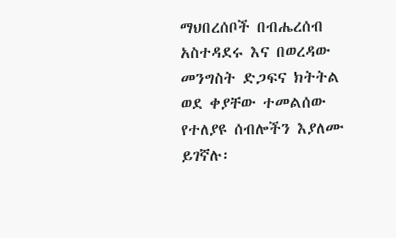ማህበረሰቦች በብሔረሰብ አስተዳደሩ እና በወረዳው መንግስት ድጋፍና ክትትል ወደ ቀያቸው ተመልሰው የተለያዩ ሰብሎችን እያለሙ ይገኛሉ፡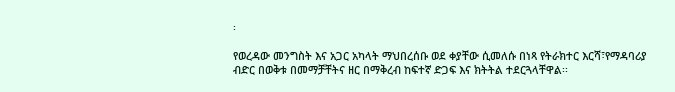፡

የወረዳው መንግስት እና አጋር አካላት ማህበረሰቡ ወደ ቀያቸው ሲመለሱ በነጻ የትራክተር እርሻ፣የማዳባሪያ ብድር በወቅቱ በመማቻቸትና ዘር በማቅረብ ከፍተኛ ድጋፍ እና ክትትል ተደርጓላቸዋል፡፡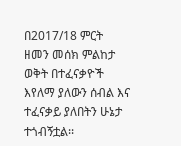በ2017/18 ምርት ዘመን መሰክ ምልከታ ወቅት በተፈናቃዮች እየለማ ያለውን ሰብል እና ተፈናቃይ ያለበትን ሁኔታ ተጎብኝቷል፡፡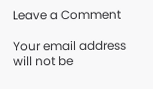Leave a Comment

Your email address will not be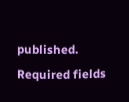published. Required fields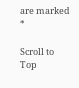are marked *

Scroll to Top